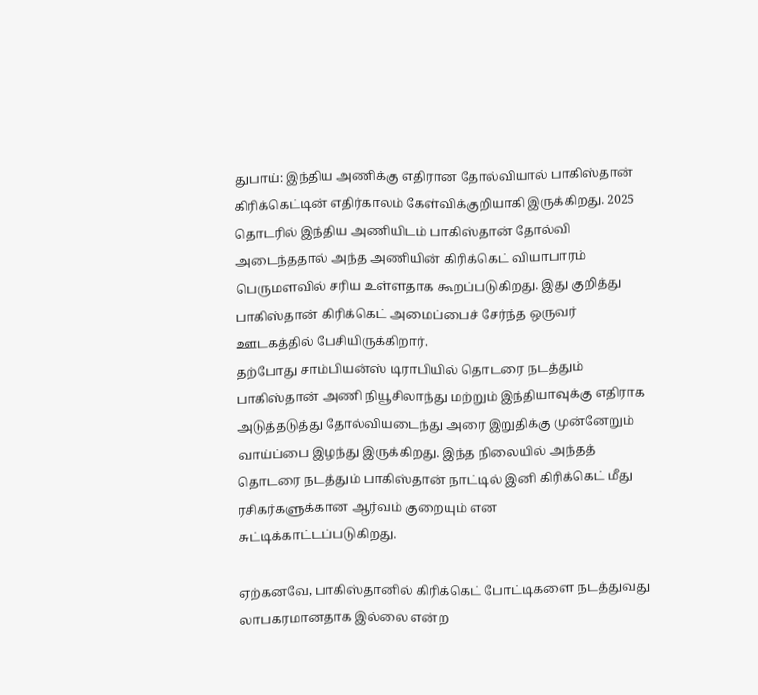துபாய்: இந்திய அணிக்கு எதிரான தோல்வியால் பாகிஸ்தான் கிரிக்கெட்டின் எதிர்காலம் கேள்விக்குறியாகி இருக்கிறது. 2025 தொடரில் இந்திய அணியிடம் பாகிஸ்தான் தோல்வி அடைந்ததால் அந்த அணியின் கிரிக்கெட் வியாபாரம் பெருமளவில் சரிய உள்ளதாக கூறப்படுகிறது. இது குறித்து பாகிஸ்தான் கிரிக்கெட் அமைப்பைச் சேர்ந்த ஒருவர் ஊடகத்தில் பேசியிருக்கிறார்.
தற்போது சாம்பியன்ஸ் டிராபியில் தொடரை நடத்தும் பாகிஸ்தான் அணி நியூசிலாந்து மற்றும் இந்தியாவுக்கு எதிராக அடுத்தடுத்து தோல்வியடைந்து அரை இறுதிக்கு முன்னேறும் வாய்ப்பை இழந்து இருக்கிறது. இந்த நிலையில் அந்தத் தொடரை நடத்தும் பாகிஸ்தான் நாட்டில் இனி கிரிக்கெட் மீது ரசிகர்களுக்கான ஆர்வம் குறையும் என சுட்டிக்காட்டப்படுகிறது.

ஏற்கனவே, பாகிஸ்தானில் கிரிக்கெட் போட்டிகளை நடத்துவது லாபகரமானதாக இல்லை என்ற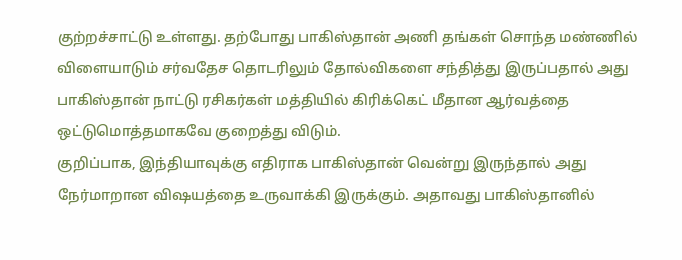குற்றச்சாட்டு உள்ளது. தற்போது பாகிஸ்தான் அணி தங்கள் சொந்த மண்ணில் விளையாடும் சர்வதேச தொடரிலும் தோல்விகளை சந்தித்து இருப்பதால் அது பாகிஸ்தான் நாட்டு ரசிகர்கள் மத்தியில் கிரிக்கெட் மீதான ஆர்வத்தை ஒட்டுமொத்தமாகவே குறைத்து விடும்.
குறிப்பாக, இந்தியாவுக்கு எதிராக பாகிஸ்தான் வென்று இருந்தால் அது நேர்மாறான விஷயத்தை உருவாக்கி இருக்கும். அதாவது பாகிஸ்தானில்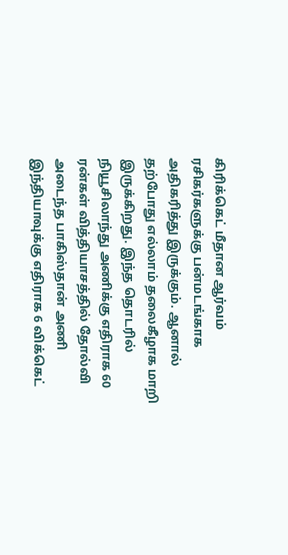கிரிக்கெட் மீதான ஆர்வம் ரசிகர்களுக்கு பன்மடங்காக அதிகரித்து இருக்கும். ஆனால் தற்போது எல்லாம் தலைகீழாக மாறி இருக்கிறது. இந்த தொடரில் நியூசிலாந்து அணிக்கு எதிராக 60 ரன்கள் வித்தியாசத்தில் தோல்வி அடைந்த பாகிஸ்தான் அணி இந்தியாவுக்கு எதிராக 6 விக்கெட்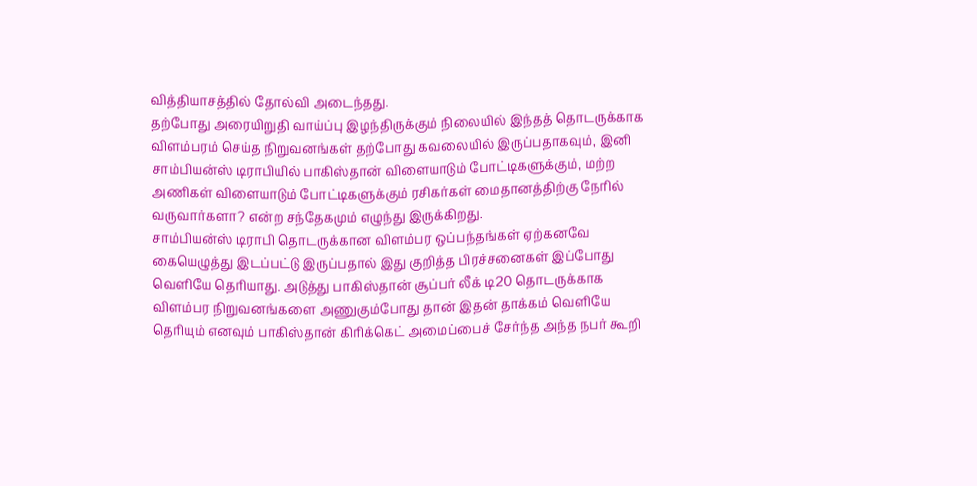வித்தியாசத்தில் தோல்வி அடைந்தது.
தற்போது அரையிறுதி வாய்ப்பு இழந்திருக்கும் நிலையில் இந்தத் தொடருக்காக விளம்பரம் செய்த நிறுவனங்கள் தற்போது கவலையில் இருப்பதாகவும், இனி சாம்பியன்ஸ் டிராபியில் பாகிஸ்தான் விளையாடும் போட்டிகளுக்கும், மற்ற அணிகள் விளையாடும் போட்டிகளுக்கும் ரசிகர்கள் மைதானத்திற்கு நேரில் வருவார்களா? என்ற சந்தேகமும் எழுந்து இருக்கிறது.
சாம்பியன்ஸ் டிராபி தொடருக்கான விளம்பர ஒப்பந்தங்கள் ஏற்கனவே கையெழுத்து இடப்பட்டு இருப்பதால் இது குறித்த பிரச்சனைகள் இப்போது வெளியே தெரியாது. அடுத்து பாகிஸ்தான் சூப்பர் லீக் டி20 தொடருக்காக விளம்பர நிறுவனங்களை அணுகும்போது தான் இதன் தாக்கம் வெளியே தெரியும் எனவும் பாகிஸ்தான் கிரிக்கெட் அமைப்பைச் சேர்ந்த அந்த நபர் கூறி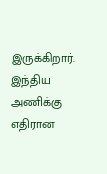இருக்கிறார். இந்திய அணிக்கு எதிரான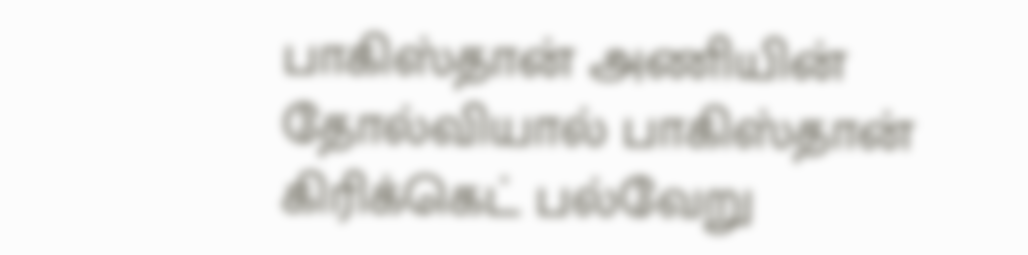பாகிஸ்தான் அணியின் தோல்வியால் பாகிஸ்தான் கிரிக்கெட் பல்வேறு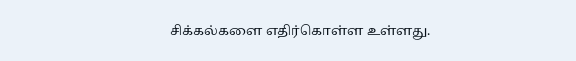சிக்கல்களை எதிர்கொள்ள உள்ளது.